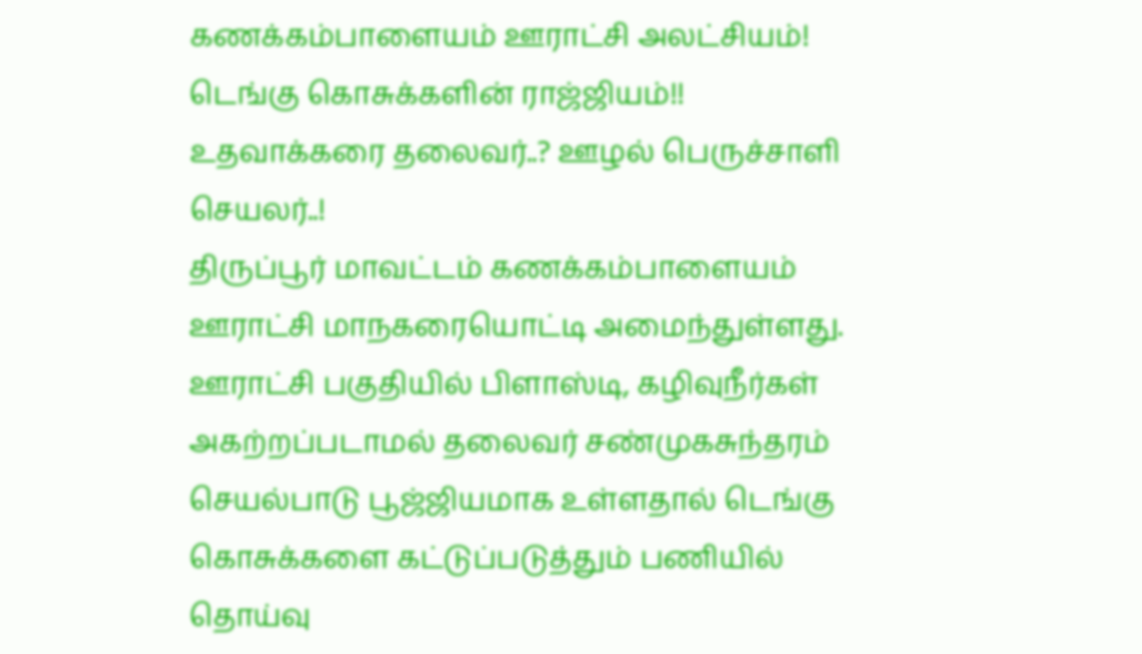கணக்கம்பாளையம் ஊராட்சி அலட்சியம்! டெங்கு கொசுக்களின் ராஜ்ஜியம்!! உதவாக்கரை தலைவர்..? ஊழல் பெருச்சாளி செயலர்..!
திருப்பூர் மாவட்டம் கணக்கம்பாளையம் ஊராட்சி மாநகரையொட்டி அமைந்துள்ளது. ஊராட்சி பகுதியில் பிளாஸ்டி, கழிவுநீர்கள் அகற்றப்படாமல் தலைவர் சண்முகசுந்தரம் செயல்பாடு பூஜ்ஜியமாக உள்ளதால் டெங்கு கொசுக்களை கட்டுப்படுத்தும் பணியில் தொய்வு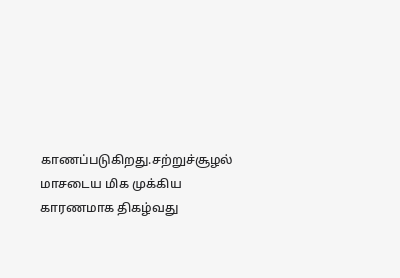காணப்படுகிறது.சற்றுச்சூழல் மாசடைய மிக முக்கிய காரணமாக திகழ்வது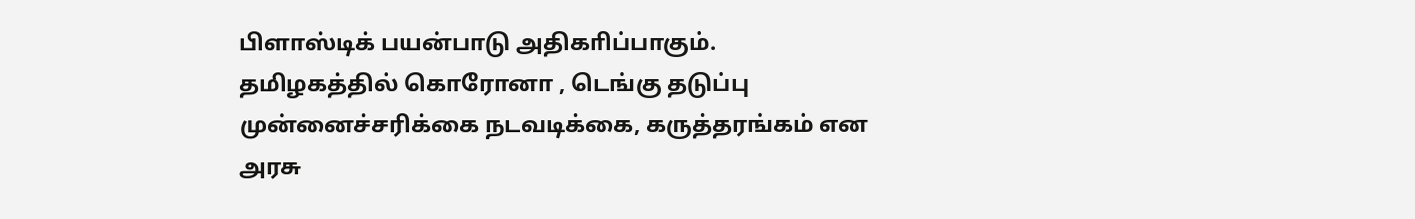பிளாஸ்டிக் பயன்பாடு அதிகாிப்பாகும்.
தமிழகத்தில் கொரோனா , டெங்கு தடுப்பு முன்னைச்சரிக்கை நடவடிக்கை, கருத்தரங்கம் என அரசு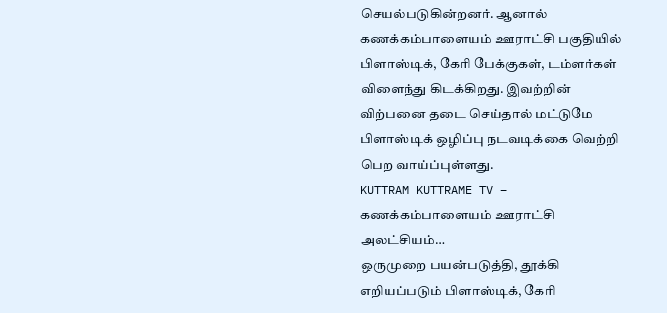செயல்படுகின்றனர். ஆனால் கணக்கம்பாளையம் ஊராட்சி பகுதியில் பிளாஸ்டிக், கோி பேக்குகள், டம்ளர்கள் விளைந்து கிடக்கிறது. இவற்றின் விற்பனை தடை செய்தால் மட்டுமே பிளாஸ்டிக் ஒழிப்பு நடவடிக்கை வெற்றி பெற வாய்ப்புள்ளது.
KUTTRAM KUTTRAME TV – கணக்கம்பாளையம் ஊராட்சி அலட்சியம்…
ஒருமுறை பயன்படுத்தி, தூக்கி எறியப்படும் பிளாஸ்டிக், கேரி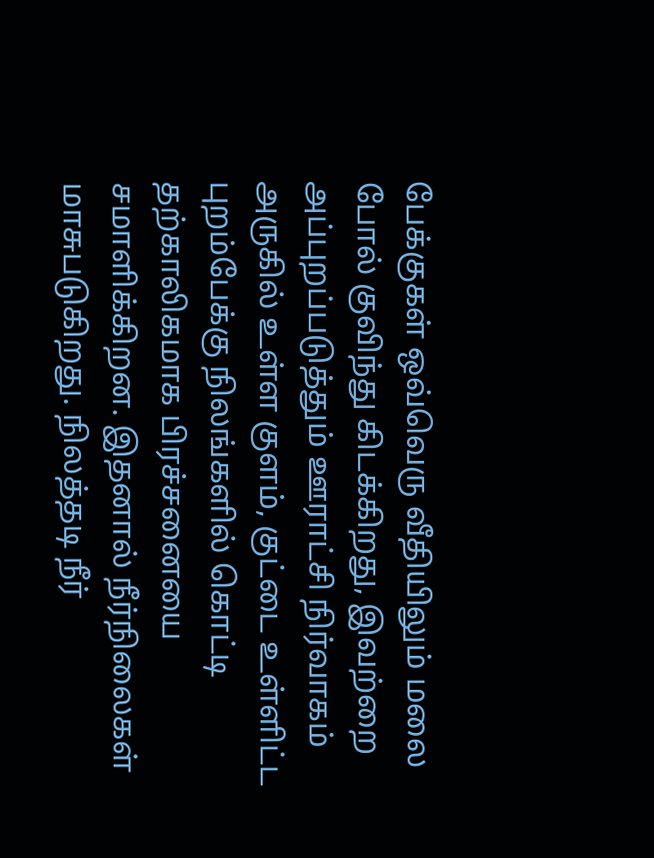பேக்குகள் ஒவ்வெரு வீதியிலும் மலை போல் குவிந்து கிடக்கிறது, இவற்றை அப்புறப்படுத்தும் ஊராட்சி நிர்வாகம் அருகில் உள்ள குளம், குட்டை உள்ளிட்ட புறம்பேக்கு நிலங்களில் கொட்டி தற்காலிகமாக பிரச்சனையை சமாளிக்கிறன. இதனால் நீர்நிலைகள் மாசுபடுகிறது. நிலத்தடி நீர்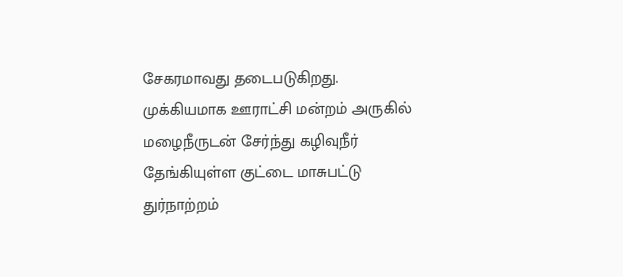சேகரமாவது தடைபடுகிறது.
முக்கியமாக ஊராட்சி மன்றம் அருகில் மழைநீருடன் சேர்ந்து கழிவுநீர் தேங்கியுள்ள குட்டை மாசுபட்டு துர்நாற்றம்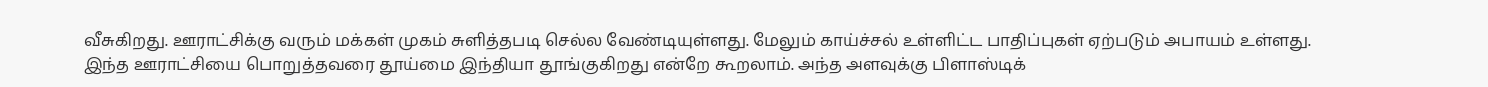வீசுகிறது. ஊராட்சிக்கு வரும் மக்கள் முகம் சுளித்தபடி செல்ல வேண்டியுள்ளது. மேலும் காய்ச்சல் உள்ளிட்ட பாதிப்புகள் ஏற்படும் அபாயம் உள்ளது.
இந்த ஊராட்சியை பொறுத்தவரை தூய்மை இந்தியா தூங்குகிறது என்றே கூறலாம். அந்த அளவுக்கு பிளாஸ்டிக்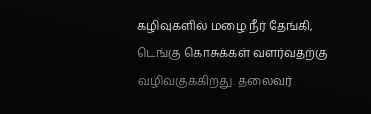கழிவுகளில் மழை நீர் தேங்கி, டெங்கு கொசுக்கள் வளர்வதற்கு வழிவகுக்கிறது. தலைவர்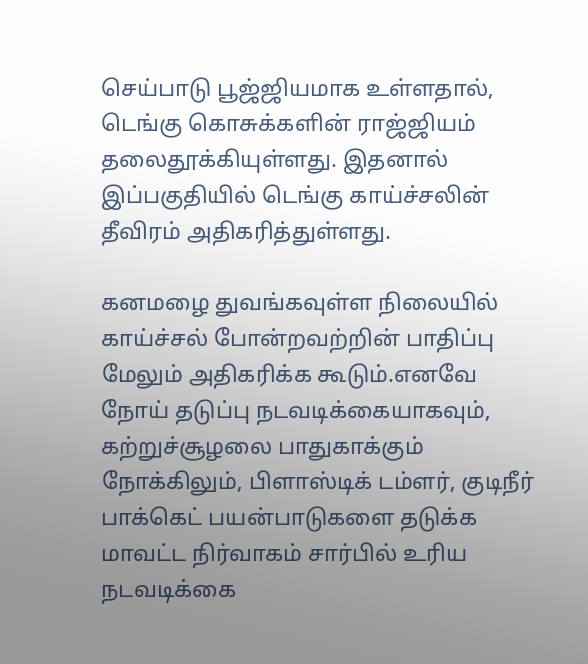செய்பாடு பூஜ்ஜியமாக உள்ளதால், டெங்கு கொசுக்களின் ராஜ்ஜியம் தலைதூக்கியுள்ளது. இதனால் இப்பகுதியில் டெங்கு காய்ச்சலின் தீவிரம் அதிகரித்துள்ளது.

கனமழை துவங்கவுள்ள நிலையில் காய்ச்சல் போன்றவற்றின் பாதிப்பு மேலும் அதிகரிக்க கூடும்.எனவே நோய் தடுப்பு நடவடிக்கையாகவும், கற்றுச்சூழலை பாதுகாக்கும் நோக்கிலும், பிளாஸ்டிக் டம்ளர், குடிநீர் பாக்கெட் பயன்பாடுகளை தடுக்க மாவட்ட நிர்வாகம் சார்பில் உரிய நடவடிக்கை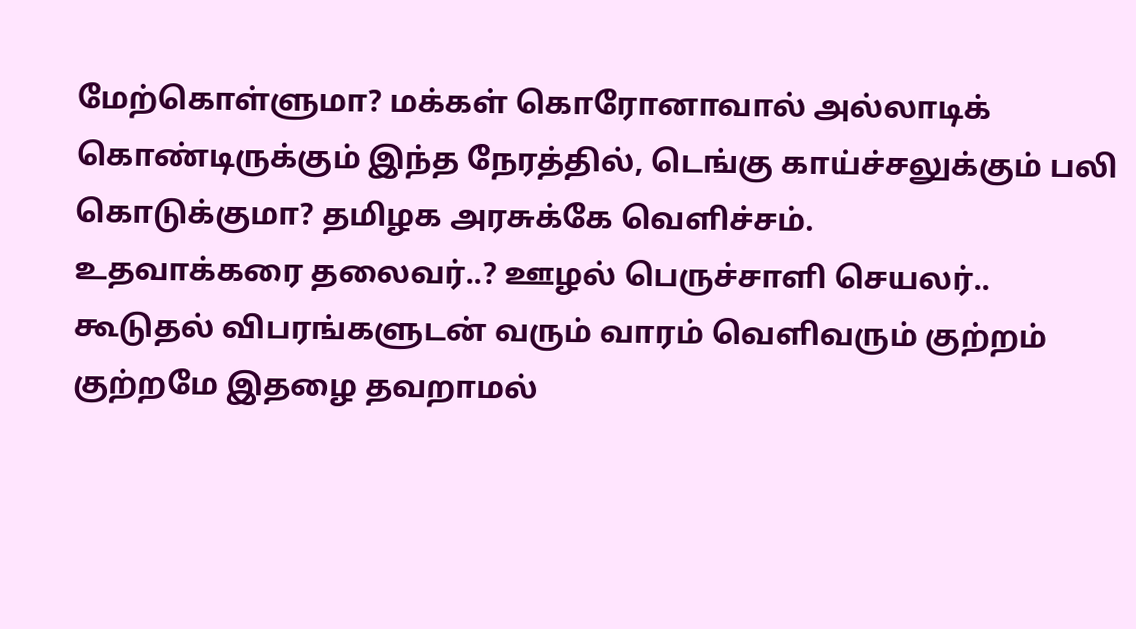மேற்கொள்ளுமா? மக்கள் கொரோனாவால் அல்லாடிக் கொண்டிருக்கும் இந்த நேரத்தில், டெங்கு காய்ச்சலுக்கும் பலி கொடுக்குமா? தமிழக அரசுக்கே வெளிச்சம்.
உதவாக்கரை தலைவர்..? ஊழல் பெருச்சாளி செயலர்..
கூடுதல் விபரங்களுடன் வரும் வாரம் வெளிவரும் குற்றம் குற்றமே இதழை தவறாமல்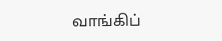வாங்கிப்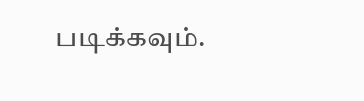படிக்கவும்.